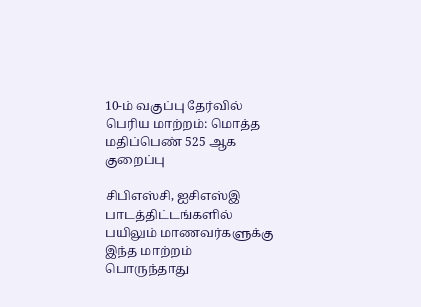10-ம் வகுப்பு தேர்வில் பெரிய மாற்றம்: மொத்த மதிப்பெண் 525 ஆக குறைப்பு

சிபிஎஸ்சி, ஐசிஎஸ்இ பாடத்திட்டங்களில் பயிலும் மாணவர்களுக்கு இந்த மாற்றம் பொருந்தாது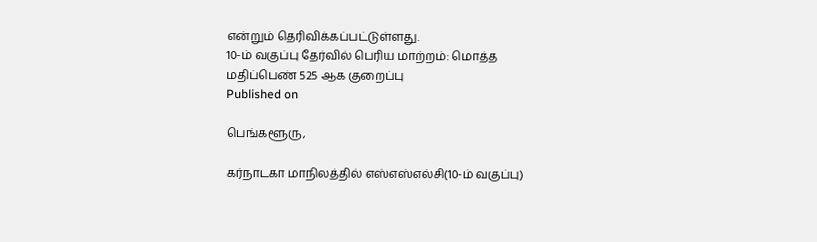என்றும் தெரிவிக்கப்பட்டுள்ளது.
10-ம் வகுப்பு தேர்வில் பெரிய மாற்றம்: மொத்த மதிப்பெண் 525 ஆக குறைப்பு
Published on

பெங்களூரு,

கர்நாடகா மாநிலத்தில் எஸ்எஸ்எல்சி(10-ம் வகுப்பு)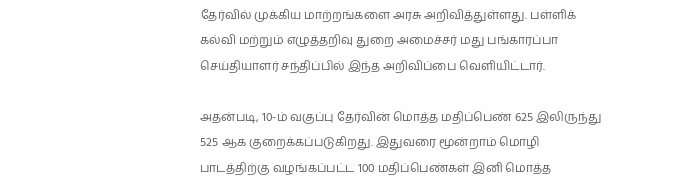தேர்வில் முக்கிய மாற்றங்களை அரசு அறிவித்துள்ளது. பள்ளிக் கல்வி மற்றும் எழுத்தறிவு துறை அமைச்சர் மது பங்காரப்பா செய்தியாளர் சந்திப்பில் இந்த அறிவிப்பை வெளியிட்டார்.

அதன்படி, 10-ம் வகுப்பு தேர்வின் மொத்த மதிப்பெண் 625 இலிருந்து 525 ஆக குறைக்கப்படுகிறது. இதுவரை மூன்றாம் மொழி பாடத்திற்கு வழங்கப்பட்ட 100 மதிப்பெண்கள் இனி மொத்த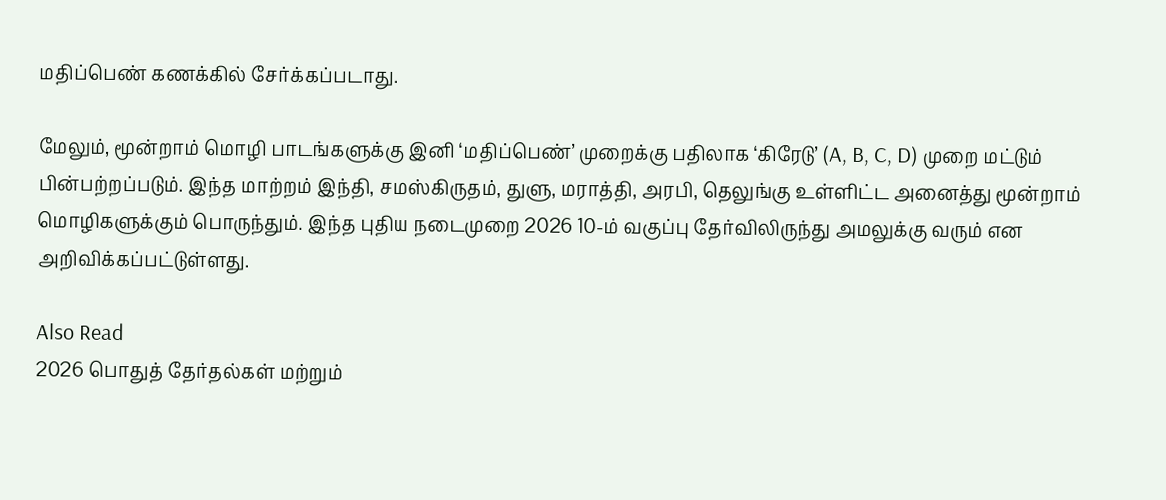மதிப்பெண் கணக்கில் சேர்க்கப்படாது.

மேலும், மூன்றாம் மொழி பாடங்களுக்கு இனி ‘மதிப்பெண்’ முறைக்கு பதிலாக ‘கிரேடு’ (A, B, C, D) முறை மட்டும் பின்பற்றப்படும். இந்த மாற்றம் இந்தி, சமஸ்கிருதம், துளு, மராத்தி, அரபி, தெலுங்கு உள்ளிட்ட அனைத்து மூன்றாம் மொழிகளுக்கும் பொருந்தும். இந்த புதிய நடைமுறை 2026 10-ம் வகுப்பு தேர்விலிருந்து அமலுக்கு வரும் என அறிவிக்கப்பட்டுள்ளது.

Also Read
2026 பொதுத் தேர்தல்கள் மற்றும்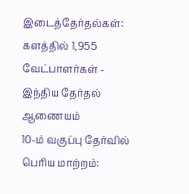இடைத்தேர்தல்கள்: களத்தில் 1,955 வேட்பாளர்கள் - இந்திய தேர்தல் ஆணையம்
10-ம் வகுப்பு தேர்வில் பெரிய மாற்றம்: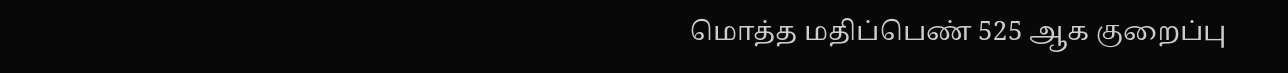மொத்த மதிப்பெண் 525 ஆக குறைப்பு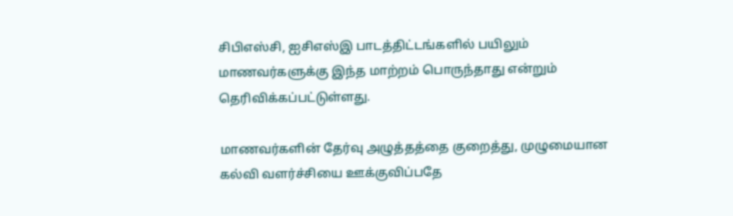சிபிஎஸ்சி, ஐசிஎஸ்இ பாடத்திட்டங்களில் பயிலும் மாணவர்களுக்கு இந்த மாற்றம் பொருந்தாது என்றும் தெரிவிக்கப்பட்டுள்ளது.

மாணவர்களின் தேர்வு அழுத்தத்தை குறைத்து, முழுமையான கல்வி வளர்ச்சியை ஊக்குவிப்பதே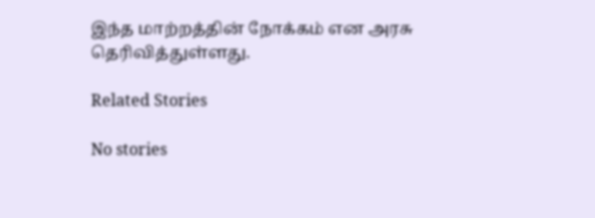இந்த மாற்றத்தின் நோக்கம் என அரசு தெரிவித்துள்ளது.

Related Stories

No stories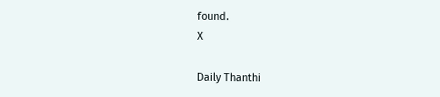found.
X

Daily Thanthi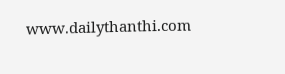www.dailythanthi.com